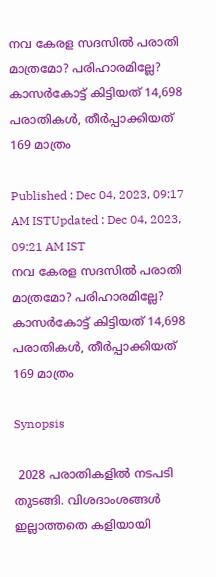നവ കേരള സദസിൽ പരാതി മാത്രമോ? പരിഹാരമില്ലേ? കാസർകോട്ട് കിട്ടിയത് 14,698 പരാതികൾ, തീർപ്പാക്കിയത് 169 മാത്രം

Published : Dec 04, 2023, 09:17 AM ISTUpdated : Dec 04, 2023, 09:21 AM IST
നവ കേരള സദസിൽ പരാതി മാത്രമോ? പരിഹാരമില്ലേ? കാസർകോട്ട് കിട്ടിയത് 14,698 പരാതികൾ, തീർപ്പാക്കിയത് 169 മാത്രം

Synopsis

 2028 പരാതികളിൽ നടപടി തുടങ്ങി. വിശദാംശങ്ങൾ ഇല്ലാത്തതെ കളിയായി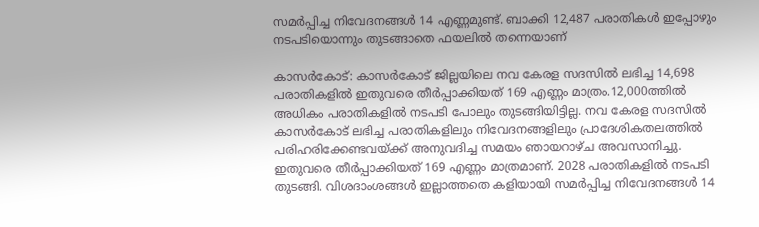സമർപ്പിച്ച നിവേദനങ്ങൾ 14 എണ്ണമുണ്ട്. ബാക്കി 12,487 പരാതികൾ ഇപ്പോഴും നടപടിയൊന്നും തുടങ്ങാതെ ഫയലിൽ തന്നെയാണ്

കാസർകോട്: കാസർകോട് ജില്ലയിലെ നവ കേരള സദസിൽ ലഭിച്ച 14,698 പരാതികളിൽ ഇതുവരെ തീർപ്പാക്കിയത് 169 എണ്ണം മാത്രം.12,000ത്തിൽ അധികം പരാതികളിൽ നടപടി പോലും തുടങ്ങിയിട്ടില്ല. നവ കേരള സദസിൽ കാസർകോട് ലഭിച്ച പരാതികളിലും നിവേദനങ്ങളിലും പ്രാദേശികതലത്തിൽ പരിഹരിക്കേണ്ടവയ്ക്ക് അനുവദിച്ച സമയം ഞായറാഴ്ച അവസാനിച്ചു. ഇതുവരെ തീർപ്പാക്കിയത് 169 എണ്ണം മാത്രമാണ്. 2028 പരാതികളിൽ നടപടി തുടങ്ങി. വിശദാംശങ്ങൾ ഇല്ലാത്തതെ കളിയായി സമർപ്പിച്ച നിവേദനങ്ങൾ 14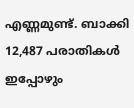എണ്ണമുണ്ട്. ബാക്കി 12,487 പരാതികൾ ഇപ്പോഴും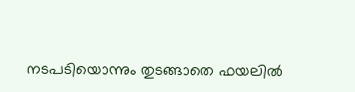നടപടിയൊന്നും തുടങ്ങാതെ ഫയലിൽ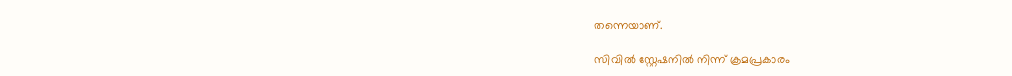തന്നെയാണ്.

സിവിൽ സ്റ്റേഷനിൽ നിന്ന് ക്രമപ്രകാരം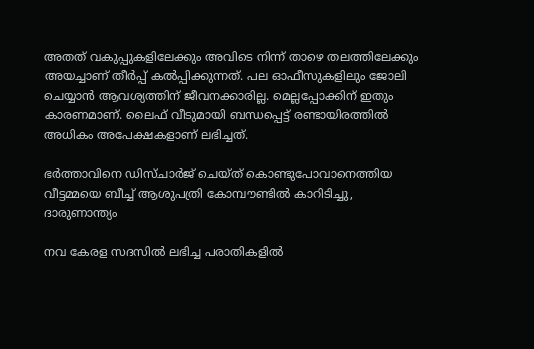അതത് വകുപ്പുകളിലേക്കും അവിടെ നിന്ന് താഴെ തലത്തിലേക്കും അയച്ചാണ് തീർപ്പ് കൽപ്പിക്കുന്നത്. പല ഓഫീസുകളിലും ജോലി ചെയ്യാൻ ആവശ്യത്തിന് ജീവനക്കാരില്ല. മെല്ലപ്പോക്കിന് ഇതും കാരണമാണ്. ലൈഫ് വീടുമായി ബന്ധപ്പെട്ട് രണ്ടായിരത്തിൽ അധികം അപേക്ഷകളാണ് ലഭിച്ചത്.

ഭർത്താവിനെ ഡിസ്ചാർജ് ചെയ്ത് കൊണ്ടുപോവാനെത്തിയ വീട്ടമ്മയെ ബീച്ച് ആശുപത്രി കോമ്പൗണ്ടിൽ കാറിടിച്ചു, ദാരുണാന്ത്യം

നവ കേരള സദസിൽ ലഭിച്ച പരാതികളിൽ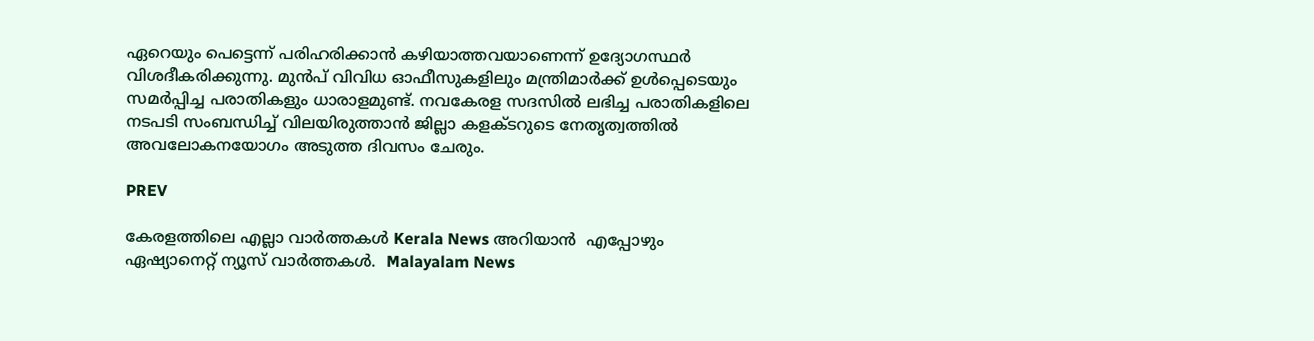ഏറെയും പെട്ടെന്ന് പരിഹരിക്കാൻ കഴിയാത്തവയാണെന്ന് ഉദ്യോഗസ്ഥർ വിശദീകരിക്കുന്നു. മുൻപ് വിവിധ ഓഫീസുകളിലും മന്ത്രിമാർക്ക് ഉൾപ്പെടെയും സമർപ്പിച്ച പരാതികളും ധാരാളമുണ്ട്. നവകേരള സദസിൽ ലഭിച്ച പരാതികളിലെ നടപടി സംബന്ധിച്ച് വിലയിരുത്താൻ ജില്ലാ കളക്ടറുടെ നേതൃത്വത്തിൽ അവലോകനയോഗം അടുത്ത ദിവസം ചേരും.

PREV

കേരളത്തിലെ എല്ലാ വാർത്തകൾ Kerala News അറിയാൻ  എപ്പോഴും ഏഷ്യാനെറ്റ് ന്യൂസ് വാർത്തകൾ.  Malayalam News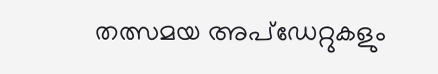തത്സമയ അപ്‌ഡേറ്റുകളും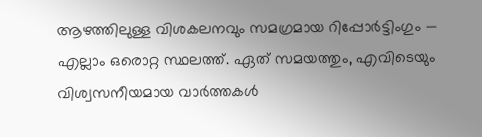ആഴത്തിലുള്ള വിശകലനവും സമഗ്രമായ റിപ്പോർട്ടിംഗും — എല്ലാം ഒരൊറ്റ സ്ഥലത്ത്. ഏത് സമയത്തും, എവിടെയും വിശ്വസനീയമായ വാർത്തകൾ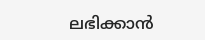ലഭിക്കാൻ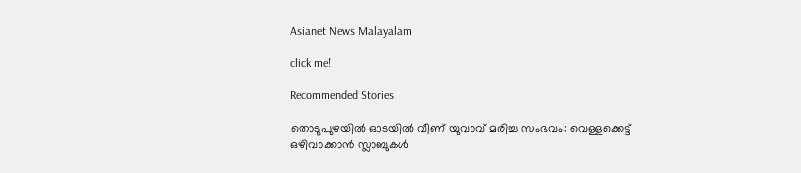Asianet News Malayalam

click me!

Recommended Stories

തൊടുപുഴയിൽ ഓടയിൽ വീണ് യുവാവ് മരിച്ച സംഭവം: വെള്ളക്കെട്ട് ഒഴിവാക്കാൻ സ്ലാബുകൾ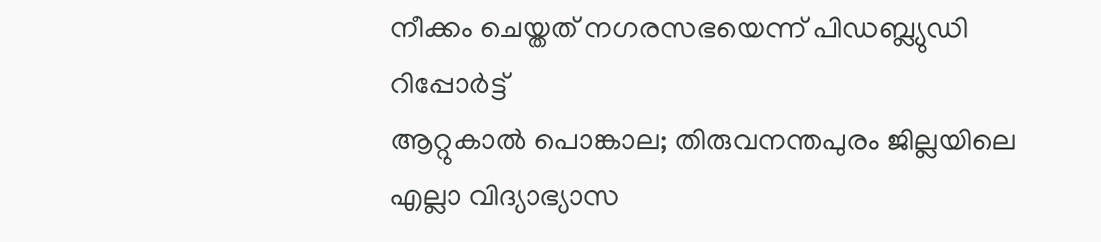നീക്കം ചെയ്തത് നഗരസഭയെന്ന് പിഡബ്ല്യുഡി റിപ്പോർട്ട്
ആറ്റുകാൽ പൊങ്കാല; തിരുവനന്തപുരം ജില്ലയിലെ എല്ലാ വിദ്യാഭ്യാസ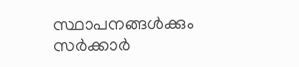സ്ഥാപനങ്ങൾക്കും സർക്കാർ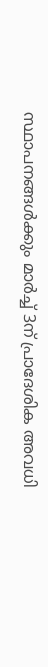സ്ഥാപനങ്ങൾക്കും മാർച്ച് 3ന് പ്രാദേശിക അവധി